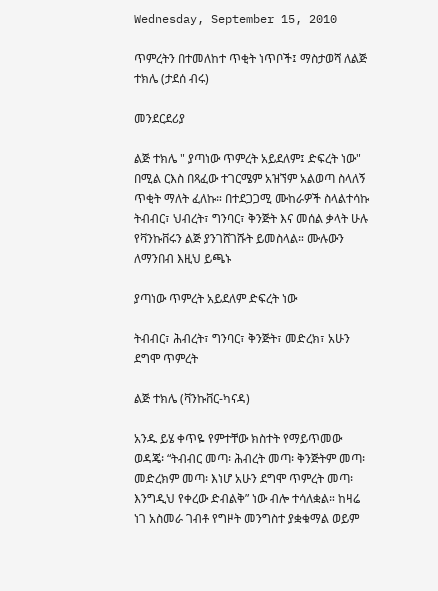Wednesday, September 15, 2010

ጥምረትን በተመለከተ ጥቂት ነጥቦች፤ ማስታወሻ ለልጅ ተክሌ (ታደሰ ብሩ)

መንደርደሪያ

ልጅ ተክሌ " ያጣነው ጥምረት አይደለም፤ ድፍረት ነው" በሚል ርእስ በጻፈው ተገርሜም አዝኘም አልወጣ ስላለኝ ጥቂት ማለት ፈለኩ። በተደጋጋሚ ሙከራዎች ስላልተሳኩ ትብብር፣ ህብረት፣ ግንባር፣ ቅንጅት እና መሰል ቃላት ሁሉ የቫንኩቨሩን ልጅ ያንገሸገሹት ይመስላል። ሙሉውን ለማንበብ እዚህ ይጫኑ

ያጣነው ጥምረት አይደለም ድፍረት ነው

ትብብር፣ ሕብረት፣ ግንባር፣ ቅንጅት፣ መድረክ፣ አሁን ደግሞ ጥምረት

ልጅ ተክሌ (ቫንኩቨር-ካናዳ)

አንዱ ይሄ ቀጥዬ የምተቸው ክስተት የማይጥመው ወዳጄ፡ “ትብብር መጣ፡ ሕብረት መጣ፡ ቅንጅትም መጣ፡ መድረክም መጣ፡ እነሆ አሁን ደግሞ ጥምረት መጣ፡ እንግዲህ የቀረው ድብልቅ” ነው ብሎ ተሳለቋል። ከዛሬ ነገ አስመራ ገብቶ የግዞት መንግስተ ያቋቁማል ወይም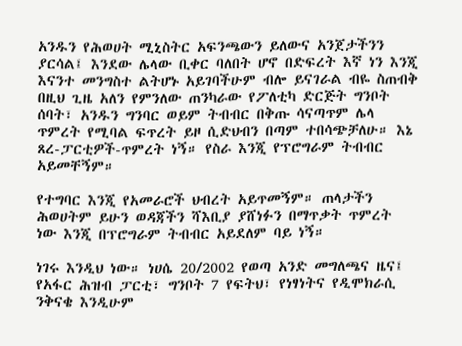አንዱን የሕወሀት ሚኒስትር አፍንጫውን ይለውና አንጀታችንን ያርሳል፤ እንደው ሌላው ቢቀር ባለበት ሆኖ በድፍረት እኛ ነን እንጂ እናንተ መንግስተ ልትሆኑ አይገባችሁም ብሎ ይናገራል ብዬ ስጠብቅ በዚህ ጊዜ አለን የምንለው ጠንካራው የፖለቲካ ድርጅት ግንቦት ሰባት፣ አንዱን ግንባር ወይም ትብብር በቅጡ ሳናጣጥም ሌላ ጥምረት የሚባል ፍጥረት ይዞ ሲድህብን በጣም ተበሳጭቻለሁ። እኔ ጸረ-ፓርቲዎች-ጥምረት ነኝ። የስራ እንጂ የፕሮግራም ትብብር አይመቸኝም።

የተግባር እንጂ የአመራሮች ህብረት አይጥመኝም። ጠላታችን ሕወሀትም ይሁን ወዳጃችን ሻእቢያ ያሸነፉን በማጥቃት ጥምረት ነው እንጂ በፕሮግራም ትብብር አይደለም ባይ ነኝ።

ነገሩ እንዲህ ነው። ነሀሴ 20/2002 የወጣ አንድ መግለጫና ዜና፤ የአፋር ሕዝብ ፓርቲ፣ ግንቦት 7 የፍትህ፣ የነፃነትና የዲሞክራሲ ንቅናቄ እንዲሁም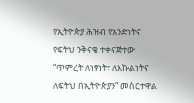የኢትዮጵያ ሕዝብ የአንድነትና የፍትህ ንቅናቄ ተቀናጅተው “ጥምረት ለነፃነት፣ ለእኩልነትና ለፍትህ በኢትዮጵያን” መስርተዋል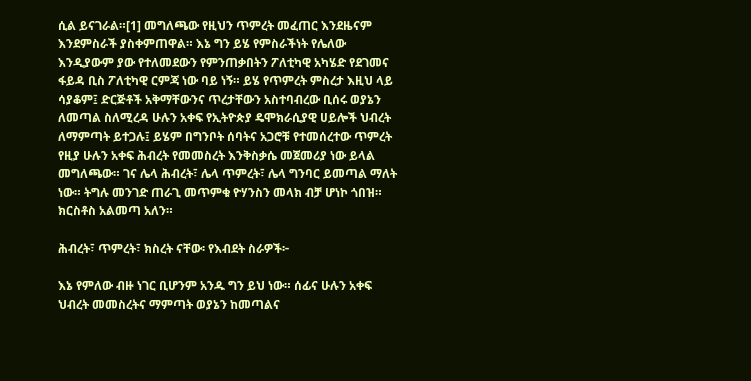ሲል ይናገራል።[1] መግለጫው የዚህን ጥምረት መፈጠር እንደዜናም እንደምስራች ያስቀምጠዋል። እኔ ግን ይሄ የምስራችነት የሌለው እንዲያውም ያው የተለመደውን የምንጠቃበትን ፖለቲካዊ አካሄድ የደገመና ፋይዳ ቢስ ፖለቲካዊ ርምጃ ነው ባይ ነኝ። ይሄ የጥምረት ምስረታ እዚህ ላይ ሳያቆም፤ ድርጅቶች አቅማቸውንና ጥረታቸውን አስተባብረው ቢሰሩ ወያኔን ለመጣል ስለሚረዳ ሁሉን አቀፍ የኢትዮጵያ ዴሞክራሲያዊ ሀይሎች ህብረት ለማምጣት ይተጋሉ፤ ይሄም በግንቦት ሰባትና አጋሮቹ የተመሰረተው ጥምረት የዚያ ሁሉን አቀፍ ሕብረት የመመስረት እንቅስቃሴ መጀመሪያ ነው ይላል መግለጫው። ገና ሌላ ሕብረት፣ ሌላ ጥምረት፣ ሌላ ግንባር ይመጣል ማለት ነው። ትግሉ መንገድ ጠራጊ መጥምቁ ዮሃንስን መላክ ብቻ ሆነኮ ጎበዝ። ክርስቶስ አልመጣ አለን።

ሕብረት፣ ጥምረት፣ ክስረት ናቸው፡ የእብደት ስራዎች፦

እኔ የምለው ብዙ ነገር ቢሆንም አንዱ ግን ይህ ነው። ሰፊና ሁሉን አቀፍ ህብረት መመስረትና ማምጣት ወያኔን ከመጣልና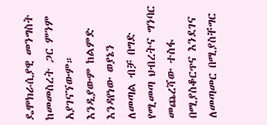ዴሞክራሲያዊ መንግስት ከመመስረት ጋር ምንም አያገናኘውም። እንዲያውም ከልምድ እንዳየነው ወያኔን ለመጣል ብቻ በግድ የሚመጣ ህብረትና ግንባር መጨረሻው ተስፋ በሚያስቆርጥና እንደገና ለመጣመር በሚያስቸግር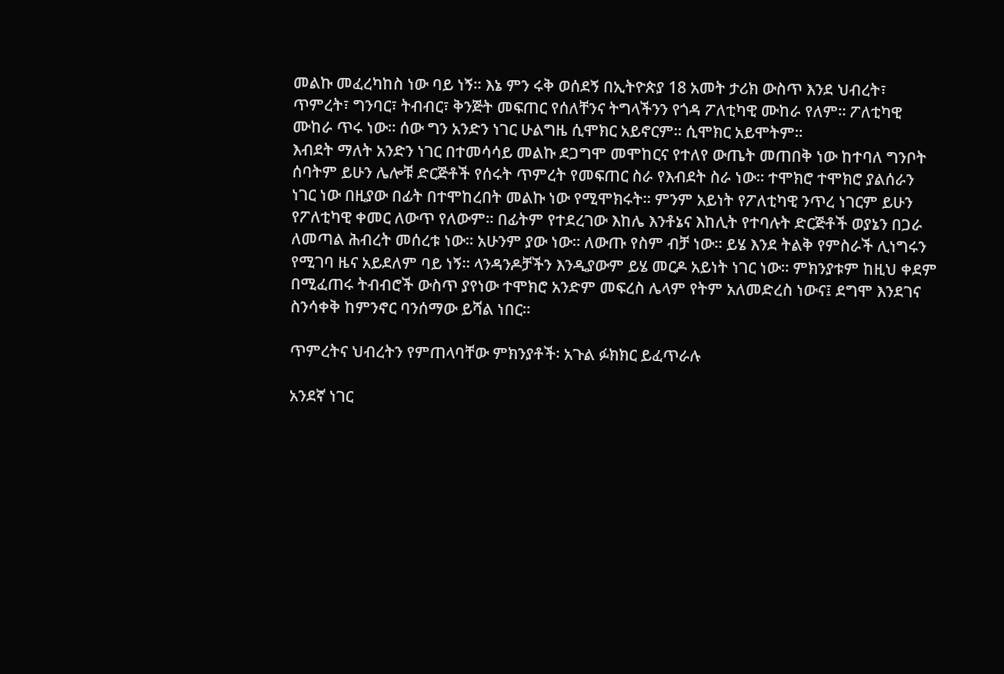መልኩ መፈረካከስ ነው ባይ ነኝ። እኔ ምን ሩቅ ወሰደኝ በኢትዮጵያ 18 አመት ታሪክ ውስጥ እንደ ህብረት፣ ጥምረት፣ ግንባር፣ ትብብር፣ ቅንጅት መፍጠር የሰለቸንና ትግላችንን የጎዳ ፖለቲካዊ ሙከራ የለም። ፖለቲካዊ ሙከራ ጥሩ ነው። ሰው ግን አንድን ነገር ሁልግዜ ሲሞክር አይኖርም። ሲሞክር አይሞትም።
እብደት ማለት አንድን ነገር በተመሳሳይ መልኩ ደጋግሞ መሞከርና የተለየ ውጤት መጠበቅ ነው ከተባለ ግንቦት ሰባትም ይሁን ሌሎቹ ድርጅቶች የሰሩት ጥምረት የመፍጠር ስራ የእብደት ስራ ነው። ተሞክሮ ተሞክሮ ያልሰራን ነገር ነው በዚያው በፊት በተሞከረበት መልኩ ነው የሚሞክሩት። ምንም አይነት የፖለቲካዊ ንጥረ ነገርም ይሁን የፖለቲካዊ ቀመር ለውጥ የለውም። በፊትም የተደረገው እከሌ እንቶኔና እከሊት የተባሉት ድርጅቶች ወያኔን በጋራ ለመጣል ሕብረት መሰረቱ ነው። አሁንም ያው ነው። ለውጡ የስም ብቻ ነው። ይሄ እንደ ትልቅ የምስራች ሊነግሩን የሚገባ ዜና አይደለም ባይ ነኝ። ላንዳንዶቻችን እንዲያውም ይሄ መርዶ አይነት ነገር ነው። ምክንያቱም ከዚህ ቀደም በሚፈጠሩ ትብብሮች ውስጥ ያየነው ተሞክሮ አንድም መፍረስ ሌላም የትም አለመድረስ ነውና፤ ደግሞ እንደገና ስንሳቀቅ ከምንኖር ባንሰማው ይሻል ነበር።

ጥምረትና ህብረትን የምጠላባቸው ምክንያቶች፡ አጉል ፉክክር ይፈጥራሉ

አንደኛ ነገር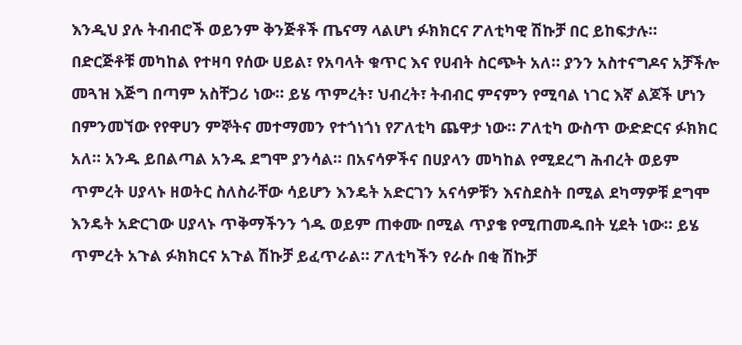እንዲህ ያሉ ትብብሮች ወይንም ቅንጅቶች ጤናማ ላልሆነ ፉክክርና ፖለቲካዊ ሽኩቻ በር ይከፍታሉ። በድርጅቶቹ መካከል የተዛባ የሰው ሀይል፣ የአባላት ቁጥር እና የሀብት ስርጭት አለ። ያንን አስተናግዶና አቻችሎ መጓዝ እጅግ በጣም አስቸጋሪ ነው። ይሄ ጥምረት፣ ህብረት፣ ትብብር ምናምን የሚባል ነገር እኛ ልጆች ሆነን በምንመኘው የየዋሀን ምኞትና መተማመን የተጎነጎነ የፖለቲካ ጨዋታ ነው። ፖለቲካ ውስጥ ውድድርና ፉክክር አለ። አንዱ ይበልጣል አንዱ ደግሞ ያንሳል። በአናሳዎችና በሀያላን መካከል የሚደረግ ሕብረት ወይም ጥምረት ሀያላኑ ዘወትር ስለስራቸው ሳይሆን እንዴት አድርገን አናሳዎቹን እናስደስት በሚል ደካማዎቹ ደግሞ እንዴት አድርገው ሀያላኑ ጥቅማችንን ጎዱ ወይም ጠቀሙ በሚል ጥያቄ የሚጠመዱበት ሂደት ነው። ይሄ ጥምረት አጉል ፉክክርና አጉል ሽኩቻ ይፈጥራል። ፖለቲካችን የራሱ በቂ ሽኩቻ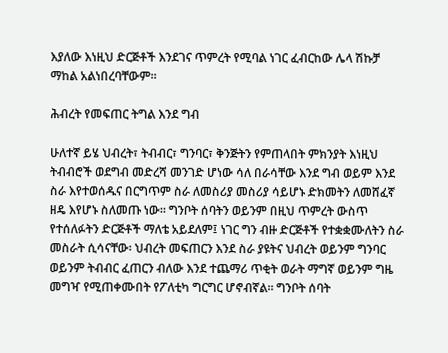እያለው እነዚህ ድርጅቶች እንደገና ጥምረት የሚባል ነገር ፈብርከው ሌላ ሽኩቻ ማከል አልነበረባቸውም።

ሕብረት የመፍጠር ትግል እንደ ግብ

ሁለተኛ ይሄ ህብረት፣ ትብብር፣ ግንባር፣ ቅንጅትን የምጠላበት ምክንያት እነዚህ ትብብሮች ወደግብ መድረሻ መንገድ ሆነው ሳለ በራሳቸው እንደ ግብ ወይም እንደ ስራ እየተወሰዱና በርግጥም ስራ ለመስሪያ መስሪያ ሳይሆኑ ድክመትን ለመሸፈኛ ዘዴ እየሆኑ ስለመጡ ነው። ግንቦት ሰባትን ወይንም በዚህ ጥምረት ውስጥ የተሰለፉትን ድርጅቶች ማለቴ አይደለም፤ ነገር ግን ብዙ ድርጅቶች የተቋቋሙለትን ስራ መስራት ሲሳናቸው፡ ህብረት መፍጠርን እንደ ስራ ያዩትና ህብረት ወይንም ግንባር ወይንም ትብብር ፈጠርን ብለው እንደ ተጨማሪ ጥቂት ወራት ማግኛ ወይንም ግዜ መግዣ የሚጠቀሙበት የፖለቲካ ግርግር ሆኖብኛል። ግንቦት ሰባት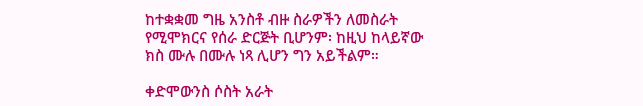ከተቋቋመ ግዜ አንስቶ ብዙ ስራዎችን ለመስራት የሚሞክርና የሰራ ድርጅት ቢሆንም፡ ከዚህ ከላይኛው ክስ ሙሉ በሙሉ ነጻ ሊሆን ግን አይችልም።

ቀድሞውንስ ሶስት አራት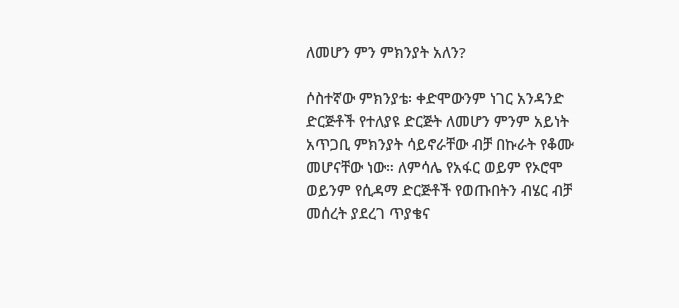ለመሆን ምን ምክንያት አለን?

ሶስተኛው ምክንያቴ፡ ቀድሞውንም ነገር አንዳንድ ድርጅቶች የተለያዩ ድርጅት ለመሆን ምንም አይነት አጥጋቢ ምክንያት ሳይኖራቸው ብቻ በኩራት የቆሙ መሆናቸው ነው። ለምሳሌ የአፋር ወይም የኦሮሞ ወይንም የሲዳማ ድርጅቶች የወጡበትን ብሄር ብቻ መሰረት ያደረገ ጥያቄና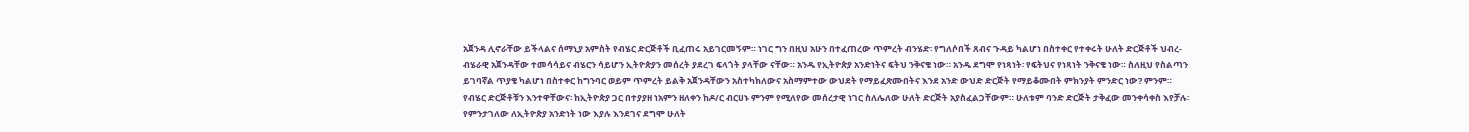አጀንዳ ሊኖራቸው ይችላልና ሰማኒያ አምስት የብሄር ድርጅቶች ቢፈጠሩ አይገርመኝም። ነገር ግን በዚህ አሁን በተፈጠረው ጥምረት ብንሄድ፡ የግለሶበች ጸብና ጉዳይ ካልሆነ በስተቀር የተቀሩት ሁለት ድርጅቶች ህብረ-ብሄራዊ አጀንዳቸው ተመሳሳይና ብሄርን ሳይሆን ኢትዮጵያን መሰረት ያደረገ ፍላጎት ያላቸው ናቸው። አንዱ የኢትዮጵያ አንድነትና ፍትህ ንቅናቄ ነው። አንዱ ደግሞ የነጻነት፡ የፍትህና የነጻነት ንቅናቄ ነው። ስለዚህ የስልጣን ይገባኛል ጥያቄ ካልሆነ በስተቀር ከግንባር ወይም ጥምረት ይልቅ አጀንዳቸውን አስተካክለውና አስማምተው ውህደት የማይፈጽሙበትና እንደ አንድ ውህድ ድርጅት የማይቆሙበት ምክንያት ምንድር ነው? ምንም። የብሄር ድርጅቶቹን እንተዋቸውና፡ ከኢትዮጵያ ጋር በተያያዘ ነአምን ዘለቀን ከዶ/ር ብርሀኑ ምንም የሚለየው መሰረታዊ ነገር ስለሌለው ሁለት ድርጅት አያስፈልጋቸውም። ሁለቱም ባንድ ድርጅት ታቅፈው መንቀሳቀስ እየቻሉ፡ የምንታገለው ለኢትዮጵያ አንድነት ነው እያሉ እንደገና ደግሞ ሁለት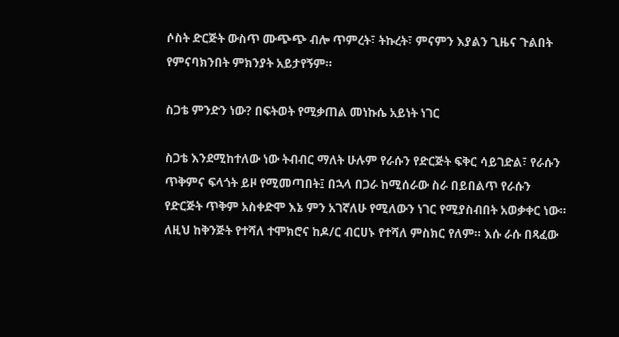ሶስት ድርጅት ውስጥ ሙጭጭ ብሎ ጥምረት፣ ትኩረት፣ ምናምን እያልን ጊዜና ጉልበት የምናባክንበት ምክንያት አይታየኝም።

ስጋቴ ምንድን ነው? በፍትወት የሚቃጠል መነኩሴ አይነት ነገር

ስጋቴ እንደሚከተለው ነው ትብብር ማለት ሁሉም የራሱን የድርጅት ፍቅር ሳይገድል፣ የራሱን ጥቅምና ፍላጎት ይዞ የሚመጣበት፤ በኋላ በጋራ ከሚሰራው ስራ በይበልጥ የራሱን የድርጅት ጥቅም አስቀድሞ እኔ ምን አገኛለሁ የሚለውን ነገር የሚያስብበት አወቃቀር ነው። ለዚህ ከቅንጅት የተሻለ ተሞክሮና ከዶ/ር ብርሀኑ የተሻለ ምስክር የለም። እሱ ራሱ በጻፈው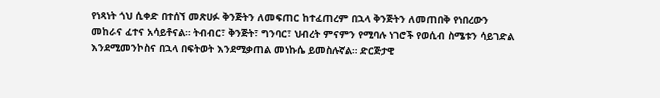የነጻነት ጎህ ሲቀድ በተሰኘ መጽሀፉ ቅንጅትን ለመፍጠር ከተፈጠረም በኋላ ቅንጅትን ለመጠበቅ የነበረውን መከራና ፈተና አሳይቶናል። ትብብር፣ ቅንጅት፣ ግንባር፣ ህብረት ምናምን የሚባሉ ነገሮች የወሲብ ስሜቱን ሳይገድል እንደሚመንኮስና በኋላ በፍትወት እንደሚቃጠል መነኩሴ ይመስሉኛል። ድርጅታዊ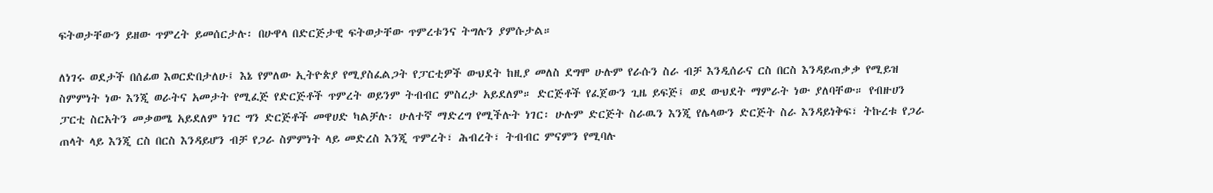ፍትወታቸውን ይዘው ጥምረት ይመሰርታሉ፡ በሁዋላ በድርጅታዊ ፍትወታቸው ጥምረቱንና ትግሉን ያምሱታል።

ለነገሩ ወደታች በሰፊወ እወርድበታለሁ፤ እኔ የምለው ኢትዮጵያ የሚያስፈልጋት የፓርቲዎች ውህደት ከዚያ መለስ ደግሞ ሁሉም የራሱን ስራ ብቻ እንዲሰራና ርስ በርስ እንዳይጠቃቃ የሚይዝ ስምምነት ነው እንጂ ወራትና አመታት የሚፈጅ የድርጅቶች ጥምረት ወይንም ትብብር ምስረታ አይደለም። ድርጅቶች የፈጀውን ጊዜ ይፍጅ፤ ወደ ውህደት ማምራት ነው ያለባቸው። የብዙሀን ፓርቲ ስርአትን መቃወሜ አይደለም ነገር ግን ድርጅቶች መዋሀድ ካልቻሉ፡ ሁለተኛ ማድረግ የሚችሉት ነገር፡ ሁሉም ድርጅት ስራዉን እንጂ የሌላውን ድርጅት ስራ እንዳይነቅፍ፣ ትኩረቱ የጋራ ጠላት ላይ እንጂ ርስ በርስ እንዳይሆን ብቻ የጋራ ስምምነት ላይ መድረስ እንጂ ጥምረት፣ ሕብረት፣ ትብብር ምናምን የሚባሉ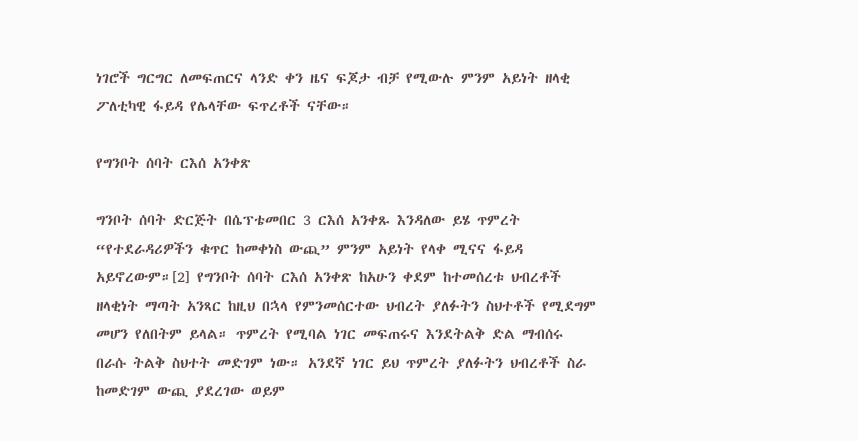ነገሮች ግርግር ለመፍጠርና ላንድ ቀን ዜና ፍጆታ ብቻ የሚውሉ ምንም አይነት ዘላቂ ፖለቲካዊ ፋይዳ የሌላቸው ፍጥረቶች ናቸው።

የግንቦት ሰባት ርእሰ አንቀጽ

ግንቦት ሰባት ድርጅት በሴፕቴመበር 3 ርእሰ አንቀጹ እንዳለው ይሄ ጥምረት “የተደራዳሪዎችን ቁጥር ከመቀነስ ውጪ” ምንም አይነት የላቀ ሚናና ፋይዳ አይኖረውም።[2] የግንቦት ሰባት ርእሰ አንቀጽ ከአሁን ቀደም ከተመሰረቱ ህብረቶች ዘላቂነት ማጣት አንጻር ከዚህ በኋላ የምንመሰርተው ህብረት ያለፉትን ስህተቶች የሚደግም መሆን የለበትም ይላል። ጥምረት የሚባል ነገር መፍጠሩና እንደትልቅ ድል ማብሰሩ በራሱ ትልቅ ስህተት መድገም ነው። አንደኛ ነገር ይህ ጥምረት ያለፉትን ህብረቶች ስራ ከመድገም ውጪ ያደረገው ወይም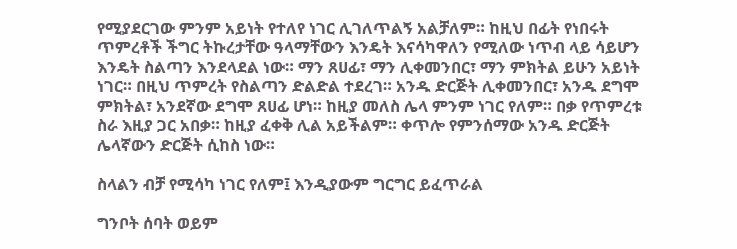የሚያደርገው ምንም አይነት የተለየ ነገር ሊገለጥልኝ አልቻለም። ከዚህ በፊት የነበሩት ጥምረቶች ችግር ትኩረታቸው ዓላማቸውን እንዴት እናሳካዋለን የሚለው ነጥብ ላይ ሳይሆን እንዴት ስልጣን እንደላደል ነው። ማን ጸሀፊ፣ ማን ሊቀመንበር፣ ማን ምክትል ይሁን አይነት ነገር። በዚህ ጥምረት የስልጣን ድልድል ተደረገ። አንዱ ድርጅት ሊቀመንበር፣ አንዱ ደግሞ ምክትል፣ አንደኛው ደግሞ ጸሀፊ ሆነ። ከዚያ መለስ ሌላ ምንም ነገር የለም። በቃ የጥምረቱ ስራ እዚያ ጋር አበቃ። ከዚያ ፈቀቅ ሊል አይችልም። ቀጥሎ የምንሰማው አንዱ ድርጅት ሌላኛውን ድርጅት ሲከስ ነው።

ስላልን ብቻ የሚሳካ ነገር የለም፤ እንዲያውም ግርግር ይፈጥራል

ግንቦት ሰባት ወይም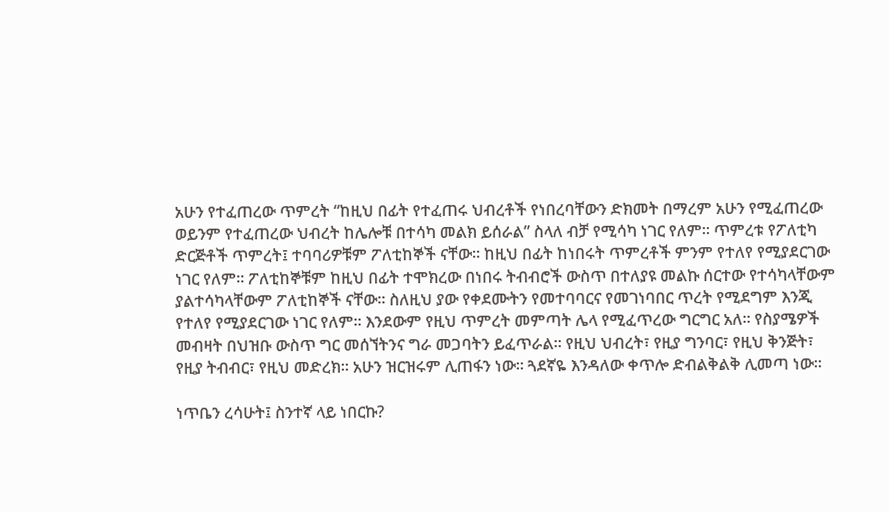አሁን የተፈጠረው ጥምረት “ከዚህ በፊት የተፈጠሩ ህብረቶች የነበረባቸውን ድክመት በማረም አሁን የሚፈጠረው ወይንም የተፈጠረው ህብረት ከሌሎቹ በተሳካ መልክ ይሰራል” ስላለ ብቻ የሚሳካ ነገር የለም። ጥምረቱ የፖለቲካ ድርጅቶች ጥምረት፤ ተባባሪዎቹም ፖለቲከኞች ናቸው። ከዚህ በፊት ከነበሩት ጥምረቶች ምንም የተለየ የሚያደርገው ነገር የለም። ፖለቲከኞቹም ከዚህ በፊት ተሞክረው በነበሩ ትብብሮች ውስጥ በተለያዩ መልኩ ሰርተው የተሳካላቸውም ያልተሳካላቸውም ፖለቲከኞች ናቸው። ስለዚህ ያው የቀደሙትን የመተባባርና የመገነባበር ጥረት የሚደግም እንጂ የተለየ የሚያደርገው ነገር የለም። እንደውም የዚህ ጥምረት መምጣት ሌላ የሚፈጥረው ግርግር አለ። የስያሜዎች መብዛት በህዝቡ ውስጥ ግር መሰኘትንና ግራ መጋባትን ይፈጥራል። የዚህ ህብረት፣ የዚያ ግንባር፣ የዚህ ቅንጅት፣ የዚያ ትብብር፣ የዚህ መድረክ። አሁን ዝርዝሩም ሊጠፋን ነው። ጓደኛዬ እንዳለው ቀጥሎ ድብልቅልቅ ሊመጣ ነው።

ነጥቤን ረሳሁት፤ ስንተኛ ላይ ነበርኩ?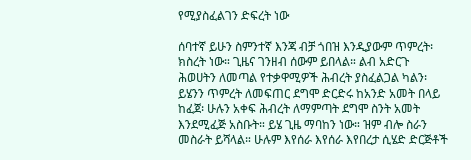የሚያስፈልገን ድፍረት ነው

ሰባተኛ ይሁን ስምንተኛ እንጃ ብቻ ጎበዝ እንዲያውም ጥምረት፡ ክስረት ነው። ጊዜና ገንዘብ ሰውም ይበላል። ልብ አድርጉ ሕወሀትን ለመጣል የተቃዋሚዎች ሕብረት ያስፈልጋል ካልን፡ ይሄንን ጥምረት ለመፍጠር ደግሞ ድርድሩ ከአንድ አመት በላይ ከፈጀ፡ ሁሉን አቀፍ ሕብረት ለማምጣት ደግሞ ስንት አመት እንደሚፈጅ አስቡት። ይሄ ጊዜ ማባከን ነው። ዝም ብሎ ስራን መስራት ይሻላል። ሁሉም እየሰራ እየሰራ እየበረታ ሲሄድ ድርጅቶች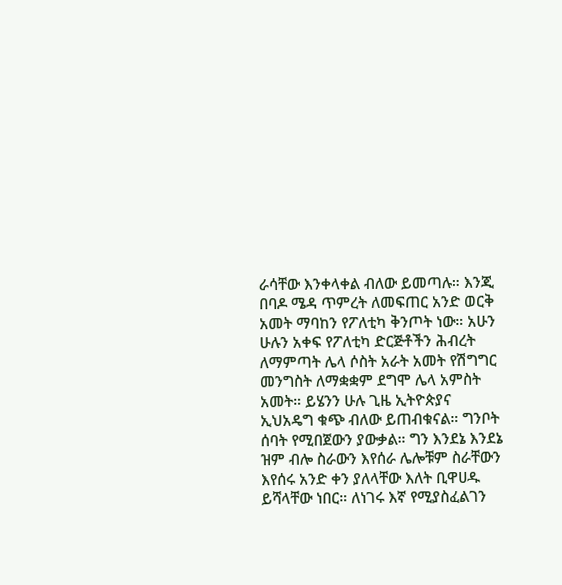ራሳቸው እንቀላቀል ብለው ይመጣሉ። እንጂ በባዶ ሜዳ ጥምረት ለመፍጠር አንድ ወርቅ አመት ማባከን የፖለቲካ ቅንጦት ነው። አሁን ሁሉን አቀፍ የፖለቲካ ድርጅቶችን ሕብረት ለማምጣት ሌላ ሶስት አራት አመት የሽግግር መንግስት ለማቋቋም ደግሞ ሌላ አምስት አመት። ይሄንን ሁሉ ጊዜ ኢትዮጵያና ኢህአዴግ ቁጭ ብለው ይጠብቁናል። ግንቦት ሰባት የሚበጀውን ያውቃል። ግን እንደኔ እንደኔ ዝም ብሎ ስራውን እየሰራ ሌሎቹም ስራቸውን እየሰሩ አንድ ቀን ያለላቸው እለት ቢዋሀዱ ይሻላቸው ነበር። ለነገሩ እኛ የሚያስፈልገን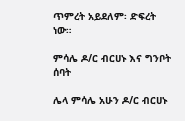ጥምረት አይደለም፡ ድፍረት ነው።

ምሳሌ ዶ/ር ብርሀኑ እና ግንቦት ሰባት

ሌላ ምሳሌ አሁን ዶ/ር ብርሀኑ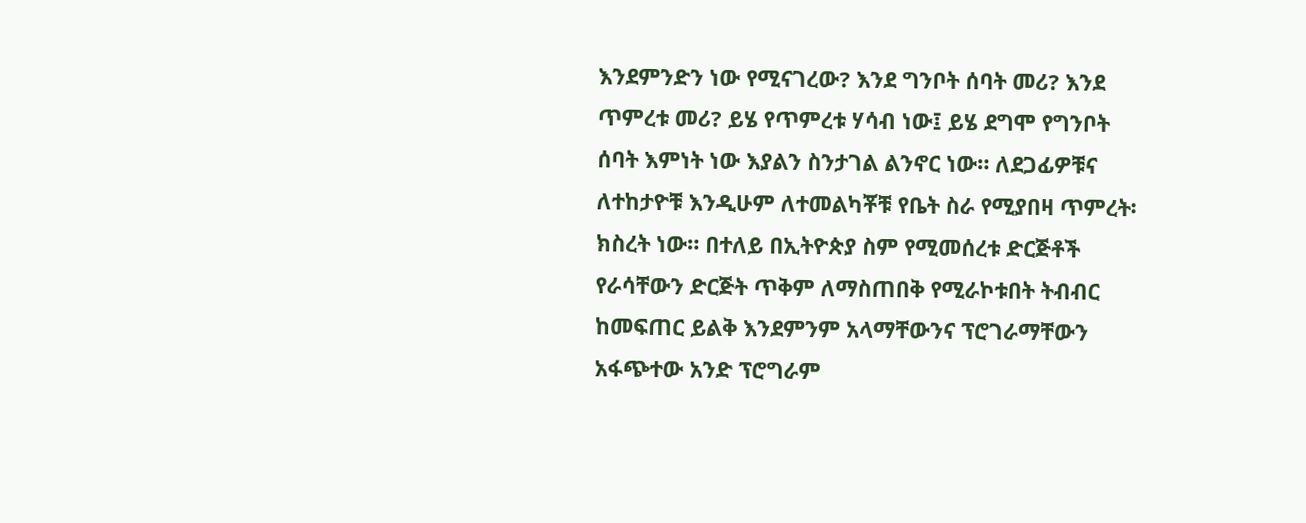እንደምንድን ነው የሚናገረው? እንደ ግንቦት ሰባት መሪ? እንደ ጥምረቱ መሪ? ይሄ የጥምረቱ ሃሳብ ነው፤ ይሄ ደግሞ የግንቦት ሰባት እምነት ነው እያልን ስንታገል ልንኖር ነው። ለደጋፊዎቹና ለተከታዮቹ እንዲሁም ለተመልካቾቹ የቤት ስራ የሚያበዛ ጥምረት፡ ክስረት ነው። በተለይ በኢትዮጵያ ስም የሚመሰረቱ ድርጅቶች የራሳቸውን ድርጅት ጥቅም ለማስጠበቅ የሚራኮቱበት ትብብር ከመፍጠር ይልቅ እንደምንም አላማቸውንና ፕሮገራማቸውን አፋጭተው አንድ ፕሮግራም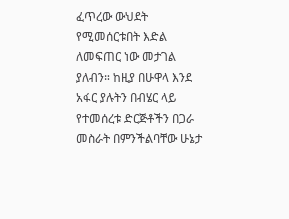ፈጥረው ውህደት የሚመሰርቱበት እድል ለመፍጠር ነው መታገል ያለብን። ከዚያ በሁዋላ እንደ አፋር ያሉትን በብሄር ላይ የተመሰረቱ ድርጅቶችን በጋራ መስራት በምንችልባቸው ሁኔታ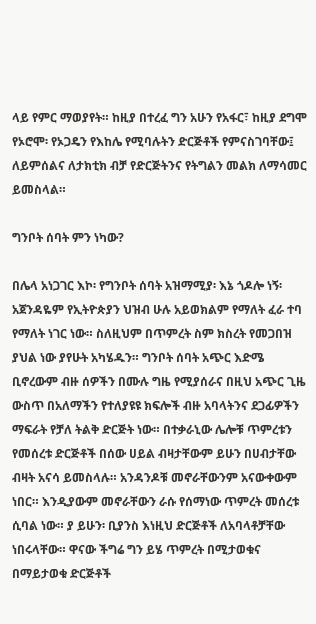ላይ የምር ማወያየት። ከዚያ በተረፈ ግን አሁን የአፋር፣ ከዚያ ደግሞ የኦሮሞ፡ የኦጋዴን የእከሌ የሚባሉትን ድርጅቶች የምናስገባቸው፤ ለይምሰልና ለታክቲክ ብቻ የድርጅትንና የትግልን መልክ ለማሳመር ይመስላል።

ግንቦት ሰባት ምን ነካው?

በሌላ አነጋገር እኮ፡ የግንቦት ሰባት አዝማሚያ፡ እኔ ጎዶሎ ነኝ፡ አጀንዳዬም የኢትዮጵያን ህዝብ ሁሉ አይወክልም የማለት ፈራ ተባ የማለት ነገር ነው። ስለዚህም በጥምረት ስም ክስረት የመጋበዝ ያህል ነው ያየሁት አካሄዱን። ግንቦት ሰባት አጭር እድሜ ቢኖረውም ብዙ ሰዎችን በሙሉ ግዜ የሚያሰራና በዚህ አጭር ጊዜ ውስጥ በአለማችን የተለያዩዩ ክፍሎች ብዙ አባላትንና ደጋፊዎችን ማፍራት የቻለ ትልቅ ድርጅት ነው። በተቃራኒው ሌሎቹ ጥምረቱን የመሰረቱ ድርጅቶች በሰው ሀይል ብዛታቸውም ይሁን በሀብታቸው ብዛት አናሳ ይመስላሉ። አንዳንዶቹ መኖራቸውንም አናውቀውም ነበር። እንዲያውም መኖራቸውን ራሱ የሰማነው ጥምረት መሰረቱ ሲባል ነው። ያ ይሁን፡ ቢያንስ እነዚህ ድርጅቶች ለአባላቶቻቸው ነበሩላቸው። ዋናው ችግሬ ግን ይሄ ጥምረት በሚታወቁና በማይታወቁ ድርጅቶች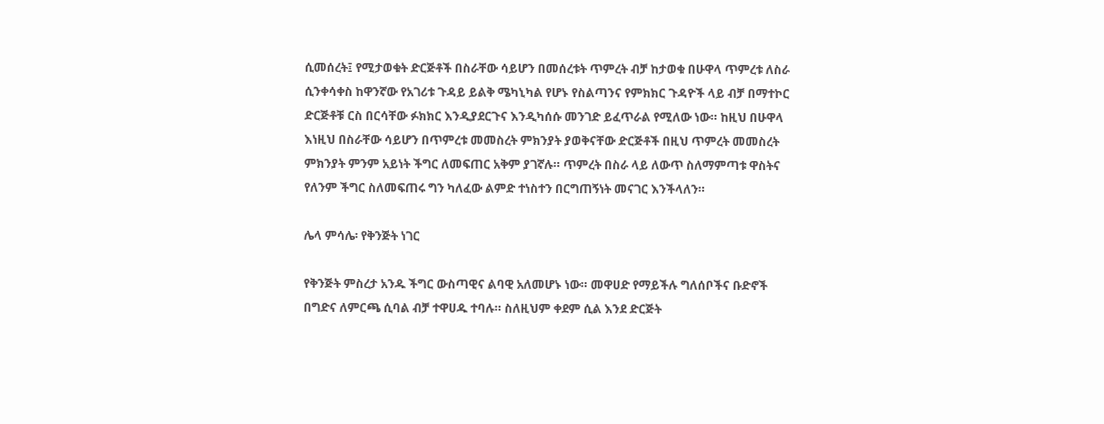ሲመሰረት፤ የሚታወቁት ድርጅቶች በስራቸው ሳይሆን በመሰረቱት ጥምረት ብቻ ከታወቁ በሁዋላ ጥምረቱ ለስራ ሲንቀሳቀስ ከዋንኛው የአገሪቱ ጉዳይ ይልቅ ሜካኒካል የሆኑ የስልጣንና የምክክር ጉዳዮች ላይ ብቻ በማተኮር ድርጅቶቹ ርስ በርሳቸው ፉክክር እንዲያደርጉና እንዲካሰሱ መንገድ ይፈጥራል የሚለው ነው። ከዚህ በሁዋላ እነዚህ በስራቸው ሳይሆን በጥምረቱ መመስረት ምክንያት ያወቅናቸው ድርጅቶች በዚህ ጥምረት መመስረት ምክንያት ምንም አይነት ችግር ለመፍጠር አቅም ያገኛሉ። ጥምረት በስራ ላይ ለውጥ ስለማምጣቱ ዋስትና የለንም ችግር ስለመፍጠሩ ግን ካለፈው ልምድ ተነስተን በርግጠኝነት መናገር እንችላለን።

ሌላ ምሳሌ፡ የቅንጅት ነገር

የቅንጅት ምስረታ አንዱ ችግር ውስጣዊና ልባዊ አለመሆኑ ነው። መዋሀድ የማይችሉ ግለሰቦችና ቡድኖች በግድና ለምርጫ ሲባል ብቻ ተዋሀዱ ተባሉ። ስለዚህም ቀደም ሲል እንደ ድርጅት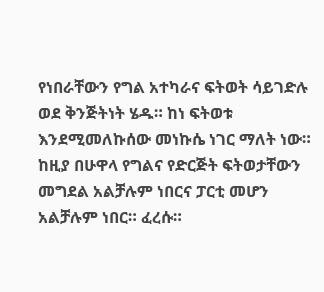የነበራቸውን የግል አተካራና ፍትወት ሳይገድሉ ወደ ቅንጅትነት ሄዱ። ከነ ፍትወቱ እንደሚመለኩሰው መነኩሴ ነገር ማለት ነው። ከዚያ በሁዋላ የግልና የድርጅት ፍትወታቸውን መግደል አልቻሉም ነበርና ፓርቲ መሆን አልቻሉም ነበር። ፈረሱ።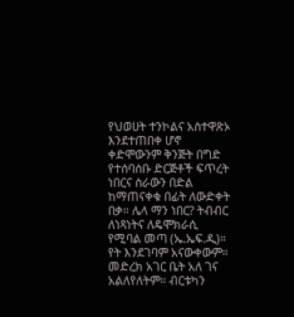የህወሀት ተንኮልና አስተዋጽኦ እንደተጠበቀ ሆኖ ቀድሞውንም ቅንጅት በግድ የተሰባሰቡ ድርጅቶች ፍጥረት ነበርና ስራውን በድል ከማጠናቀቁ በፊት ለውድቀት በቃ። ሌላ ማን ነበር? ትብብር ለነጻነትና ለዴሞክራሲ የሚባል መጣ (ኤ.ኤፍ.ዲ)። የት እንደገባም አናውቀውም። መድረክ አገር ቤት አለ ገና አልለየለትም። ብርቱካን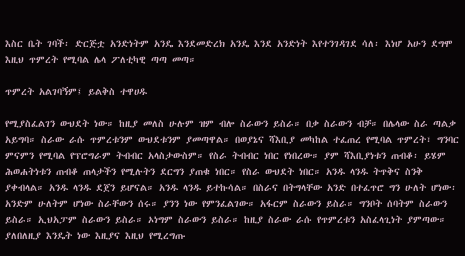እስር ቤት ገባች፡ ድርጅቷ አንድነትም አንዴ እንደመድረክ አንዴ እንደ አንድነት እየተንገዳገደ ሳለ፡ እነሆ አሁን ደግሞ እዚህ ጥምረት የሚባል ሌላ ፖለቲካዊ ጣጣ መጣ።

ጥምረት አልገባኝም፤ ይልቅስ ተዋሀዱ

የሚያስፈልገን ውህደት ነው። ከዚያ መለስ ሁሉም ዝም ብሎ ስራውን ይስራ። በቃ ስራውን ብቻ። በሌላው ስራ ጣልቃ አይግባ። ስራው ራሱ ጥምረቱንም ውህደቱንም ያመጣዋል። በወያኔና ሻእቢያ መካከል ተፈጠረ የሚባል ጥምረት፣ ግንባር ምናምን የሚባል የፕሮግራም ትብብር አላስታውስም። የስራ ትብብር ነበር የነበረው። ያም ሻእቢያነቱን ጠብቆ፡ ይሄም ሕወሐትነቱን ጠብቆ ጠላታችን የሚሉትን ደርግን ያጠቁ ነበር። የስራ ውህደት ነበር። አንዱ ላንዱ ትጥቅና ስንቅ ያቀብላል። አንዱ ላንዱ ደጀን ይሆናል። አንዱ ላንዱ ይተኩሳል። በስራና በትግላቸው አንድ በተፈጥሮ ግን ሁለት ሆነው፡ አንድም ሁለትም ሆነው ስራቸውን ሰሩ። ያንን ነው የምንፈልገው። አፋርም ስራውን ይስራ። ግንቦት ሰባትም ስራውን ይስራ። ኢህአፓም ስራውን ይስራ። ኦነግም ስራውን ይስራ። ከዚያ ስራው ራሱ የጥምረቱን አስፈላጊነት ያምጣው። ያለበለዚያ እንዴት ነው እዚያና እዚህ የሚረግጡ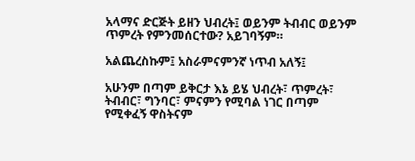አላማና ድርጅት ይዘን ህብረት፤ ወይንም ትብብር ወይንም ጥምረት የምንመሰርተው? አይገባኝም።

አልጨረስኩም፤ አስራምናምንኛ ነጥብ አለኝ፤

አሁንም በጣም ይቅርታ እኔ ይሄ ህብረት፣ ጥምረት፣ ትብብር፣ ግንባር፣ ምናምን የሚባል ነገር በጣም የሚቀፈኝ ዋስትናም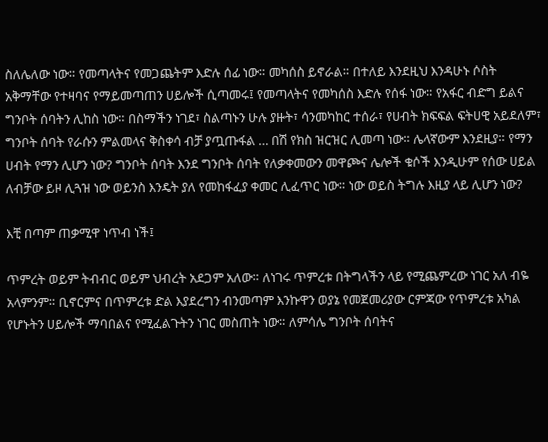ስለሌለው ነው። የመጣላትና የመጋጨትም እድሉ ሰፊ ነው። መካሰስ ይኖራል። በተለይ እንደዚህ እንዳሁኑ ሶስት አቅማቸው የተዛባና የማይመጣጠን ሀይሎች ሲጣመሩ፤ የመጣላትና የመካሰስ እድሉ የሰፋ ነው። የአፋር ብድግ ይልና ግንቦት ሰባትን ሊከስ ነው። በስማችን ነገደ፣ ስልጣኑን ሁሉ ያዙት፣ ሳንመካከር ተሰራ፣ የሀብት ክፍፍል ፍትሀዊ አይደለም፣ ግንቦት ሰባት የራሱን ምልመላና ቅስቀሳ ብቻ ያጧጡፋል … በሽ የክስ ዝርዝር ሊመጣ ነው። ሌላኛውም እንደዚያ። የማን ሀብት የማን ሊሆን ነው? ግንቦት ሰባት እንደ ግንቦት ሰባት የለቃቀመውን መዋጮና ሌሎች ቁሶች እንዲሁም የሰው ሀይል ለብቻው ይዞ ሊጓዝ ነው ወይንስ እንዴት ያለ የመከፋፈያ ቀመር ሊፈጥር ነው። ነው ወይስ ትግሉ እዚያ ላይ ሊሆን ነው?

እቺ በጣም ጠቃሚዋ ነጥብ ነች፤

ጥምረት ወይም ትብብር ወይም ህብረት አደጋም አለው። ለነገሩ ጥምረቱ በትግላችን ላይ የሚጨምረው ነገር አለ ብዬ አላምንም። ቢኖርምና በጥምረቱ ድል እያደረግን ብንመጣም እንኩዋን ወያኔ የመጀመሪያው ርምጃው የጥምረቱ አካል የሆኑትን ሀይሎች ማባበልና የሚፈልጉትን ነገር መስጠት ነው። ለምሳሌ ግንቦት ሰባትና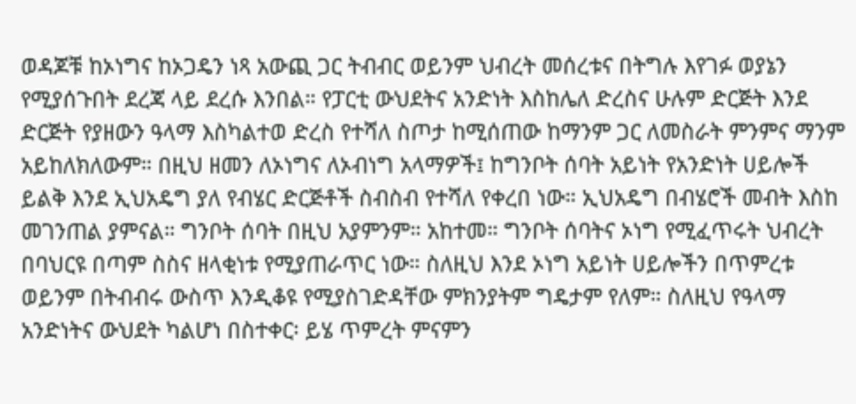ወዳጆቹ ከኦነግና ከኦጋዴን ነጻ አውጪ ጋር ትብብር ወይንም ህብረት መሰረቱና በትግሉ እየገፉ ወያኔን የሚያሰጉበት ደረጃ ላይ ደረሱ እንበል። የፓርቲ ውህደትና አንድነት እስከሌለ ድረስና ሁሉም ድርጅት እንደ ድርጅት የያዘውን ዓላማ እስካልተወ ድረስ የተሻለ ስጦታ ከሚሰጠው ከማንም ጋር ለመስራት ምንምና ማንም አይከለክለውም። በዚህ ዘመን ለኦነግና ለኦብነግ አላማዎች፤ ከግንቦት ሰባት አይነት የአንድነት ሀይሎች ይልቅ እንደ ኢህአዴግ ያለ የብሄር ድርጅቶች ስብስብ የተሻለ የቀረበ ነው። ኢህአዴግ በብሄሮች መብት እስከ መገንጠል ያምናል። ግንቦት ሰባት በዚህ አያምንም። አከተመ። ግንቦት ሰባትና ኦነግ የሚፈጥሩት ህብረት በባህርዩ በጣም ስስና ዘላቂነቱ የሚያጠራጥር ነው። ስለዚህ እንደ ኦነግ አይነት ሀይሎችን በጥምረቱ ወይንም በትብብሩ ውስጥ እንዲቆዩ የሚያስገድዳቸው ምክንያትም ግዴታም የለም። ስለዚህ የዓላማ አንድነትና ውህደት ካልሆነ በስተቀር፡ ይሄ ጥምረት ምናምን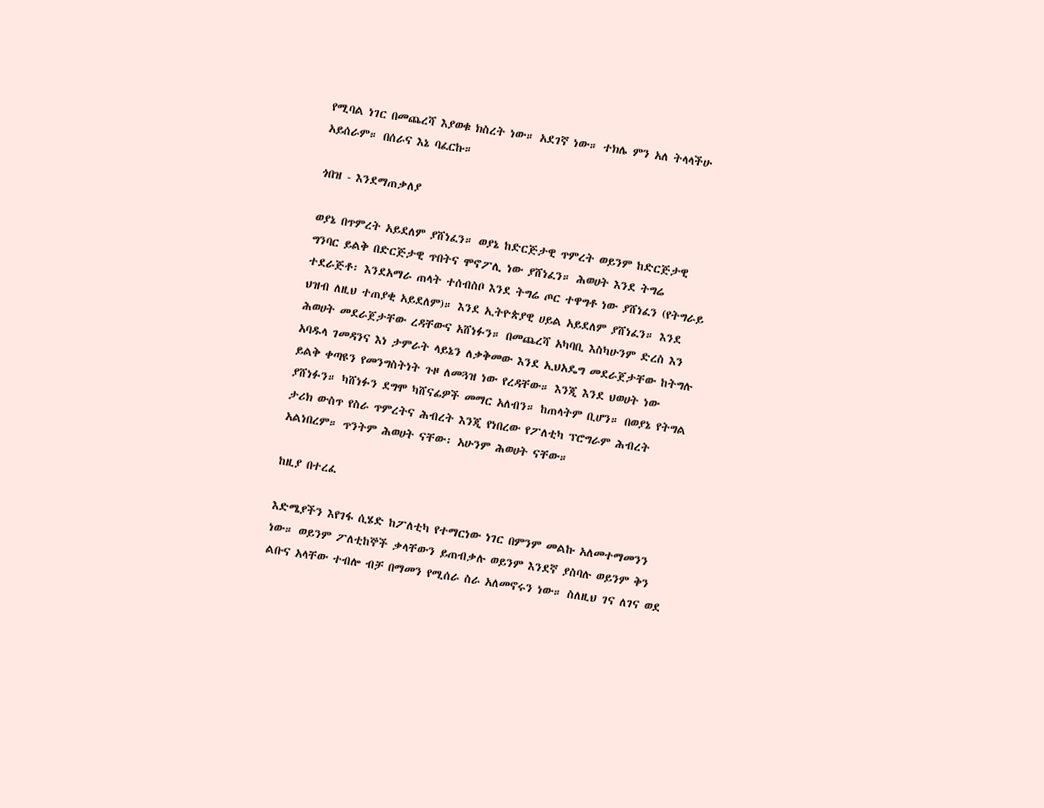የሚባል ነገር በመጨረሻ እያወቁ ክስረት ነው። አደገኛ ነው። ተክሌ ምን አለ ትላላችሁ አይሰራም። በሰራና እኔ ባፈርኩ።

ጎበዝ - እንደማጠቃለያ

ወያኔ በጥምረት አይደለም ያሸነፈን። ወያኔ ከድርጅታዊ ጥምረት ወይንም ከድርጅታዊ ግንባር ይልቅ በድርጅታዊ ጥበትና ሞኖፖሊ ነው ያሸነፈን። ሕወሀት እንደ ትግሬ ተደራጅቶ፡ እንደአማራ ጠላት ተሰብስቦ እንደ ትግሬ ጦር ተዋግቶ ነው ያሸነፈን (የትግራይ ህዝብ ለዚህ ተጠያቂ አይደለም)። እንደ ኢትዮጵያዊ ሀይል አይደለም ያሸነፈን። እንደ ሕወሀት መደራጀታቸው ረዳቸውና አሸነፉን። በመጨረሻ አካባቢ እስካሁንም ድረስ እን አባዱላ ገመዳንና እነ ታምራት ላይኔን ለቃቅመው እንደ ኢህአዴግ መደራጀታቸው ከትግሉ ይልቅ ቀጣዩን የመንግስትነት ጉዞ ለመጓዝ ነው የረዳቸው። እንጂ እንደ ህወሀት ነው ያሸነፉን። ካሸነፉን ደግሞ ካሸናፊዎች መማር አለብን። ከጠላትም ቢሆን። በወያኔ የትግል ታሪክ ውስጥ የስራ ጥምረትና ሕብረት እንጂ የነበረው የፖለቲካ ፕሮግራም ሕብረት አልነበረም። ጥንትም ሕወሀት ናቸው፡ አሁንም ሕወሀት ናቸው።

ከዚያ በተረፈ

እድሜያችን እየገፋ ሲሄድ ከፖለቲካ የተማርነው ነገር በምንም መልኩ አለመተማመንን ነው። ወይንም ፖለቲከኞች ቃላቸውን ይጠብቃሉ ወይንም እንደኛ ያስባሉ ወይንም ቅን ልቡና አላቸው ተብሎ ብቻ በማመን የሚሰራ ስራ አለመኖሩን ነው። ስለዚህ ገና ለገና ወደ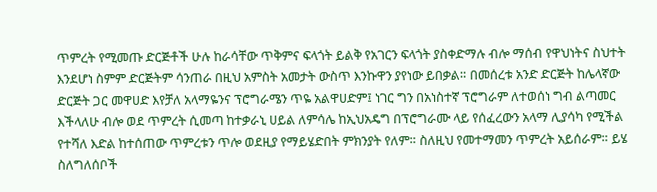ጥምረት የሚመጡ ድርጅቶች ሁሉ ከራሳቸው ጥቅምና ፍላጎት ይልቅ የአገርን ፍላጎት ያስቀድማሉ ብሎ ማሰብ የዋህነትና ስህተት እንደሆነ ስምም ድርጅትም ሳንጠራ በዚህ አምስት አመታት ውስጥ እንኩዋን ያየነው ይበቃል። በመሰረቱ አንድ ድርጅት ከሌላኛው ድርጅት ጋር መዋሀድ እየቻለ አላማዬንና ፕሮግራሜን ጥዬ አልዋሀድም፤ ነገር ግን በአነስተኛ ፕሮግራም ለተወሰነ ግብ ልጣመር እችላለሁ ብሎ ወደ ጥምረት ሲመጣ ከተቃራኒ ሀይል ለምሳሌ ከኢህአዴግ በፕሮግራሙ ላይ የሰፈረውን አላማ ሊያሳካ የሚችል የተሻለ እድል ከተሰጠው ጥምረቱን ጥሎ ወደዚያ የማይሄድበት ምክንያት የለም። ስለዚህ የመተማመን ጥምረት አይሰራም። ይሄ ስለግለሰቦች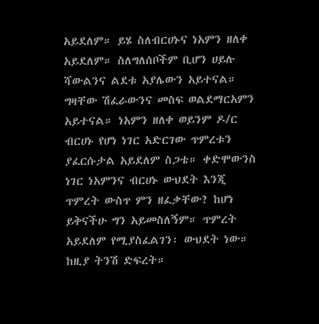አይደለም። ይሄ ስለብርሀኑና ነአምን ዘለቀ አይደለም። ስለግለሰቦችም ቢሆን ሀይሉ ሻውልንና ልደቱ አያሌውን አይተናል። ግዛቸው ሽፈራውንና መስፍ ወልደማርአምን አይተናል። ነአምን ዘለቀ ወይንም ዶ/ር ብርሀኑ የሆነ ነገር አድርገው ጥምረቱን ያፈርሱታል አይደለም ስጋቴ። ቀድሞውንስ ነገር ነአምንና ብርሀኑ ውህደት እንጂ ጥምረት ውስጥ ምን ዘፈቃቸው? ከሆነ ይቅናችሁ ግን አይመስለኝም። ጥምረት አይደለም የሚያስፈልገን፡ ውህደት ነው። ከዚያ ትንሽ ድፍረት።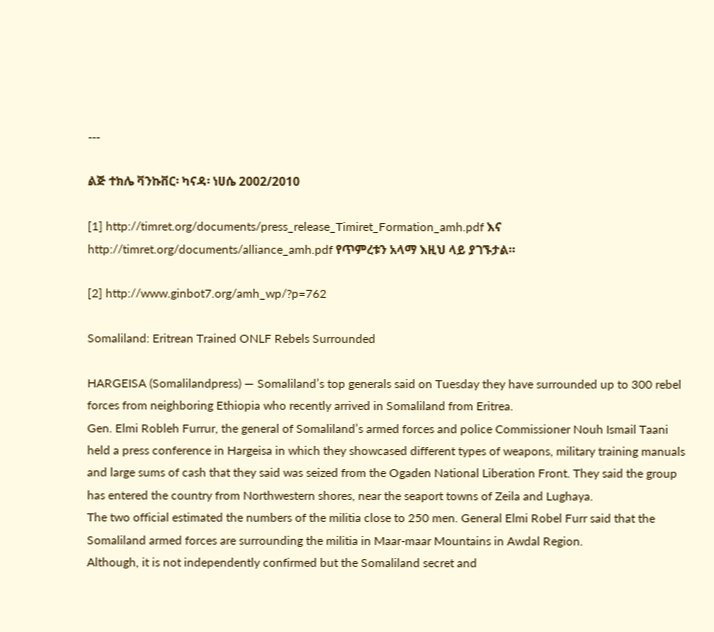---

ልጅ ተክሌ ቫንኩቨር፡ ካናዳ፡ ነሀሴ 2002/2010

[1] http://timret.org/documents/press_release_Timiret_Formation_amh.pdf እና http://timret.org/documents/alliance_amh.pdf የጥምረቱን አላማ እዚህ ላይ ያገኙታል።

[2] http://www.ginbot7.org/amh_wp/?p=762

Somaliland: Eritrean Trained ONLF Rebels Surrounded

HARGEISA (Somalilandpress) — Somaliland’s top generals said on Tuesday they have surrounded up to 300 rebel forces from neighboring Ethiopia who recently arrived in Somaliland from Eritrea.
Gen. Elmi Robleh Furrur, the general of Somaliland’s armed forces and police Commissioner Nouh Ismail Taani held a press conference in Hargeisa in which they showcased different types of weapons, military training manuals and large sums of cash that they said was seized from the Ogaden National Liberation Front. They said the group has entered the country from Northwestern shores, near the seaport towns of Zeila and Lughaya.
The two official estimated the numbers of the militia close to 250 men. General Elmi Robel Furr said that the Somaliland armed forces are surrounding the militia in Maar-maar Mountains in Awdal Region.
Although, it is not independently confirmed but the Somaliland secret and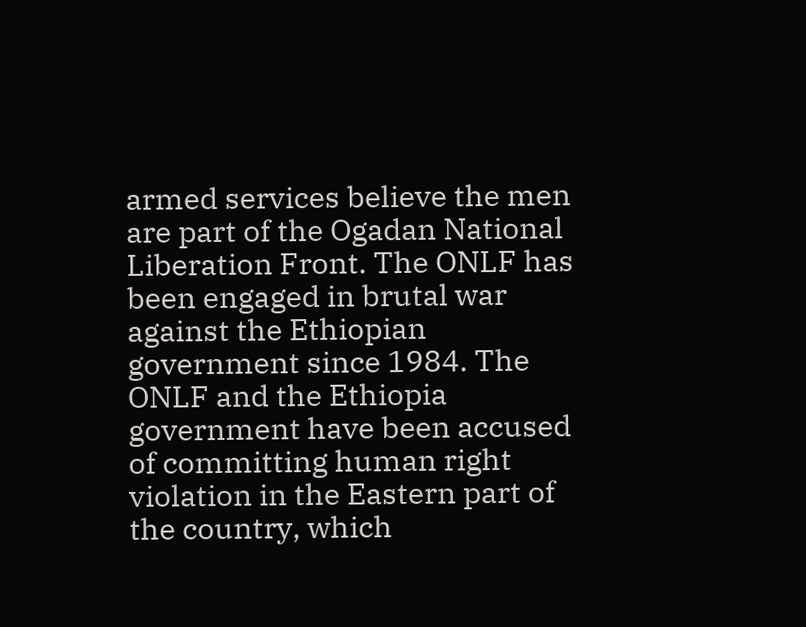armed services believe the men are part of the Ogadan National Liberation Front. The ONLF has been engaged in brutal war against the Ethiopian government since 1984. The ONLF and the Ethiopia government have been accused of committing human right violation in the Eastern part of the country, which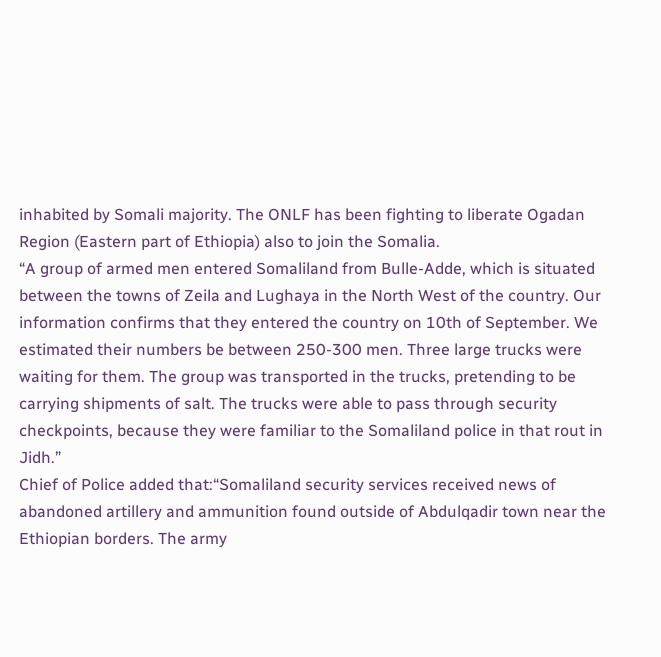inhabited by Somali majority. The ONLF has been fighting to liberate Ogadan Region (Eastern part of Ethiopia) also to join the Somalia.
“A group of armed men entered Somaliland from Bulle-Adde, which is situated between the towns of Zeila and Lughaya in the North West of the country. Our information confirms that they entered the country on 10th of September. We estimated their numbers be between 250-300 men. Three large trucks were waiting for them. The group was transported in the trucks, pretending to be carrying shipments of salt. The trucks were able to pass through security checkpoints, because they were familiar to the Somaliland police in that rout in Jidh.”
Chief of Police added that:“Somaliland security services received news of abandoned artillery and ammunition found outside of Abdulqadir town near the Ethiopian borders. The army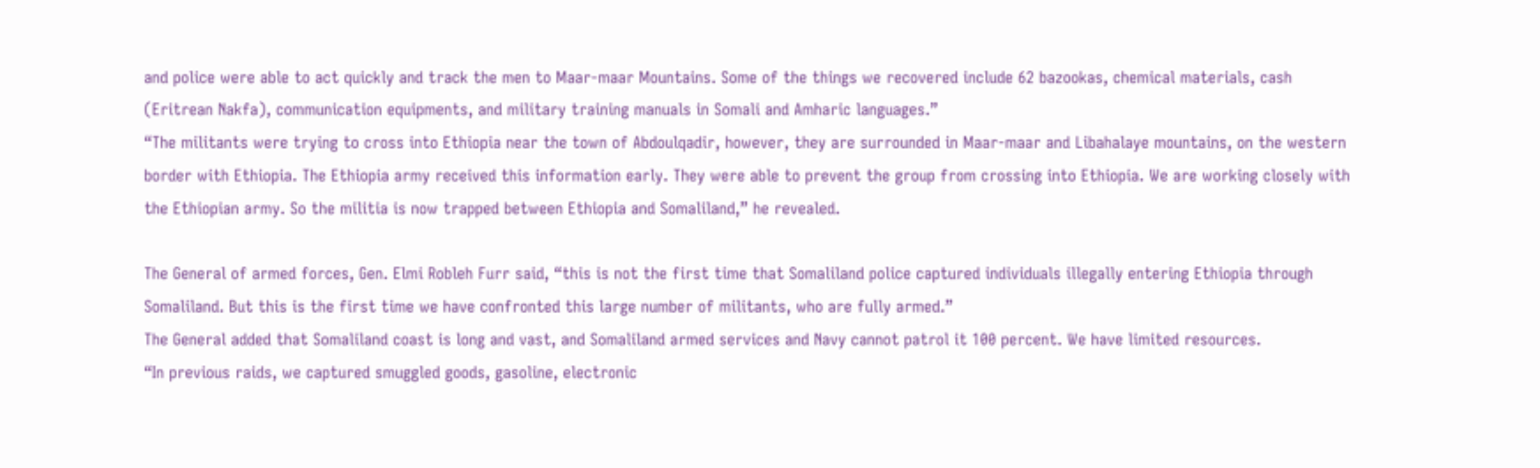and police were able to act quickly and track the men to Maar-maar Mountains. Some of the things we recovered include 62 bazookas, chemical materials, cash (Eritrean Nakfa), communication equipments, and military training manuals in Somali and Amharic languages.”
“The militants were trying to cross into Ethiopia near the town of Abdoulqadir, however, they are surrounded in Maar-maar and Libahalaye mountains, on the western border with Ethiopia. The Ethiopia army received this information early. They were able to prevent the group from crossing into Ethiopia. We are working closely with the Ethiopian army. So the militia is now trapped between Ethiopia and Somaliland,” he revealed.

The General of armed forces, Gen. Elmi Robleh Furr said, “this is not the first time that Somaliland police captured individuals illegally entering Ethiopia through Somaliland. But this is the first time we have confronted this large number of militants, who are fully armed.”
The General added that Somaliland coast is long and vast, and Somaliland armed services and Navy cannot patrol it 100 percent. We have limited resources.
“In previous raids, we captured smuggled goods, gasoline, electronic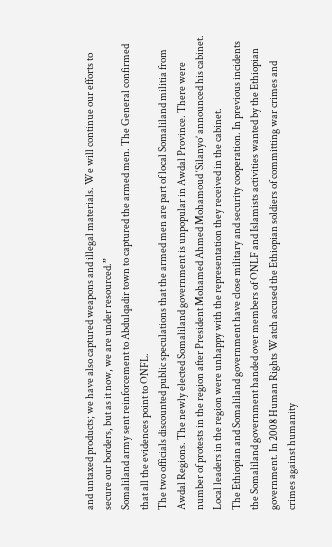and untaxed products; we have also captured weapons and illegal materials. We will continue our efforts to secure our borders, but as it now, we are under resourced.”
Somaliland army sent reinforcement to Abdulqadir town to captured the armed men. The General confirmed that all the evidences point to ONFL.
The two officials discounted public speculations that the armed men are part of local Somaliland militia from Awdal Regions. The newly elected Somaliland government is unpopular in Awdal Province. There were number of protests in the region after President Mohamed Ahmed Mohamoud ‘Silanyo’ announced his cabinet. Local leaders in the region were unhappy with the representation they received in the cabinet.
The Ethiopian and Somaliland government have close military and security cooperation. In previous incidents the Somaliland government handed over members of ONLF and Islamists activities wanted by the Ethiopian government. In 2008 Human Rights Watch accused the Ethiopian soldiers of committing war crimes and crimes against humanity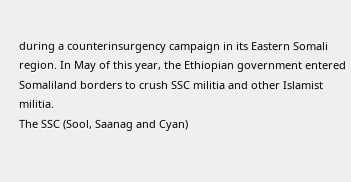during a counterinsurgency campaign in its Eastern Somali region. In May of this year, the Ethiopian government entered Somaliland borders to crush SSC militia and other Islamist militia.
The SSC (Sool, Saanag and Cyan)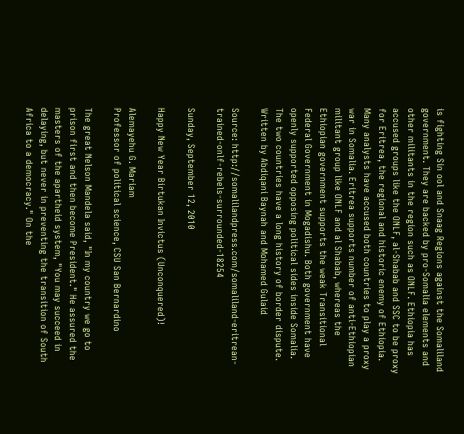is fighting Sin ool and Snaag Regions against the Somaliland government. They are backed by pro-Somalia elements and other militants in the region such as ONLF. Ethiopia has accused groups like the ONLF, al-Shabab and SSC to be proxy for Eritrea, the regional and historic enemy of Ethiopia.
Many analysts have accused both countries to play a proxy war in Somalia. Eritrea supports number of anti-Ethiopian militant group like ONLF and al Shabab, whereas the Ethiopian government supports the weak Transitional Federal Government in Mogadishu. Both government have openly supported opposing political sides inside Somalia. The two countries have a long history of border dispute.
Written by Abdiqani Baynah and Mohamed Gulaid

Source: http://somalilandpress.com/somaliland-eritrean-trained-onlf-rebels-surrounded-18254

Sunday, September 12, 2010

Happy New Year Birtukan Invictus (Unconquered)!

Alemayehu G. Mariam
Professor of political science, CSU San Bernardino

The great Nelson Mandela said, "In my country we go to prison first and then become President." He assured the masters of the apartheid system, "You may succeed in delaying, but never in preventing the transition of South Africa to a democracy." On the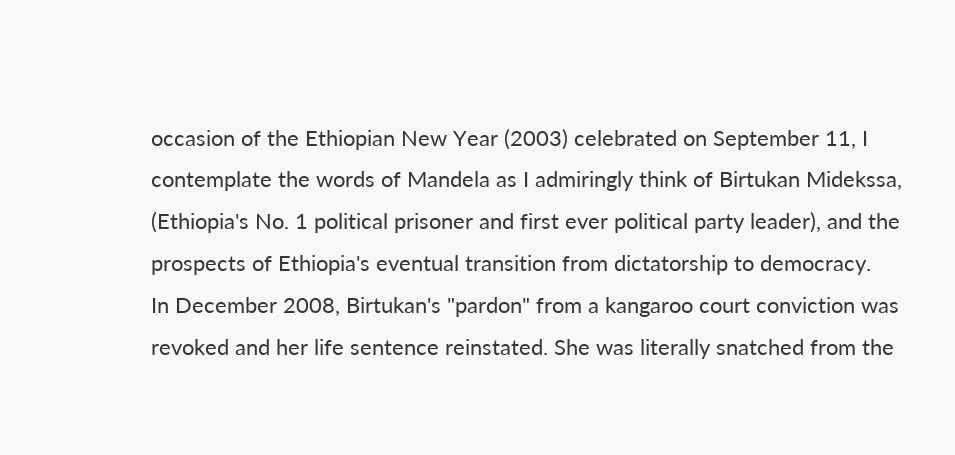occasion of the Ethiopian New Year (2003) celebrated on September 11, I contemplate the words of Mandela as I admiringly think of Birtukan Midekssa, (Ethiopia's No. 1 political prisoner and first ever political party leader), and the prospects of Ethiopia's eventual transition from dictatorship to democracy.
In December 2008, Birtukan's "pardon" from a kangaroo court conviction was revoked and her life sentence reinstated. She was literally snatched from the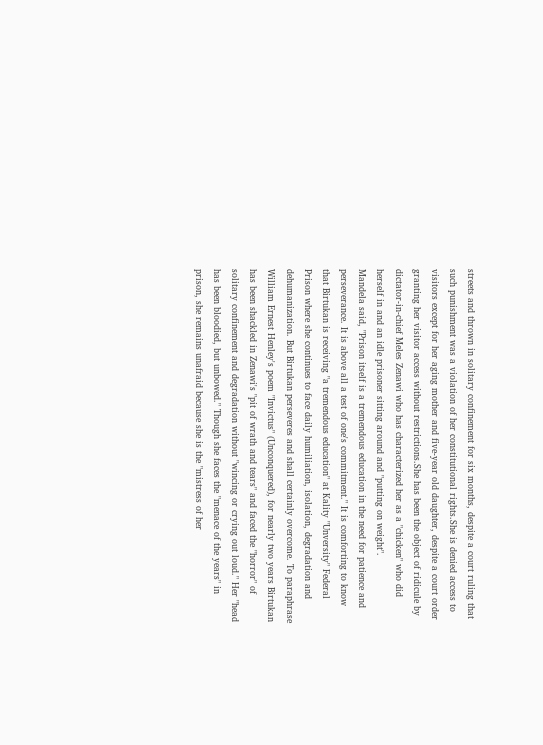streets and thrown in solitary confinement for six months, despite a court ruling that such punishment was a violation of her constitutional rights.She is denied access to visitors except for her aging mother and five-year old daughter, despite a court order granting her visitor access without restrictions.She has been the object of ridicule by dictator-in-chief Meles Zenawi who has characterized her as a "chicken" who did herself in and an idle prisoner sitting around and "putting on weight".
Mandela said, "Prison itself is a tremendous education in the need for patience and perseverance. It is above all a test of one's commitment." It is comforting to know that Birtukan is receiving "a tremendous education" at Kality "Unversity" Federal Prison where she continues to face daily humiliation, isolation, degradation and dehumanization. But Birtukan perseveres and shall certainly overcome. To paraphrase William Ernest Henley's poem "Invictus" (Unconquered), for nearly two years Birtukan has been shackled in Zenawi's "pit of wrath and tears" and faced the "horror" of solitary confinement and degradation without "wincing or crying out loud." Her "head has been bloodied, but unbowed." Though she faces the "menace of the years" in prison, she remains unafraid because she is the "mistress of her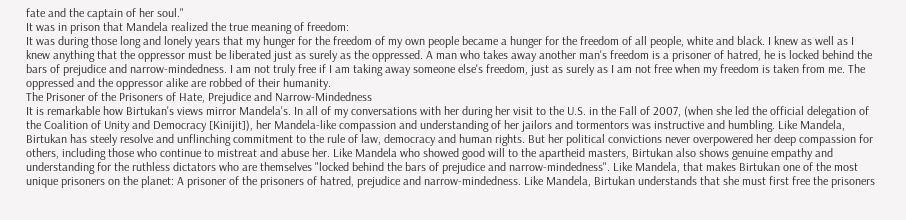fate and the captain of her soul."
It was in prison that Mandela realized the true meaning of freedom:
It was during those long and lonely years that my hunger for the freedom of my own people became a hunger for the freedom of all people, white and black. I knew as well as I knew anything that the oppressor must be liberated just as surely as the oppressed. A man who takes away another man's freedom is a prisoner of hatred, he is locked behind the bars of prejudice and narrow-mindedness. I am not truly free if I am taking away someone else's freedom, just as surely as I am not free when my freedom is taken from me. The oppressed and the oppressor alike are robbed of their humanity.
The Prisoner of the Prisoners of Hate, Prejudice and Narrow-Mindedness
It is remarkable how Birtukan's views mirror Mandela's. In all of my conversations with her during her visit to the U.S. in the Fall of 2007, (when she led the official delegation of the Coalition of Unity and Democracy [Kinijit]), her Mandela-like compassion and understanding of her jailors and tormentors was instructive and humbling. Like Mandela, Birtukan has steely resolve and unflinching commitment to the rule of law, democracy and human rights. But her political convictions never overpowered her deep compassion for others, including those who continue to mistreat and abuse her. Like Mandela who showed good will to the apartheid masters, Birtukan also shows genuine empathy and understanding for the ruthless dictators who are themselves "locked behind the bars of prejudice and narrow-mindedness". Like Mandela, that makes Birtukan one of the most unique prisoners on the planet: A prisoner of the prisoners of hatred, prejudice and narrow-mindedness. Like Mandela, Birtukan understands that she must first free the prisoners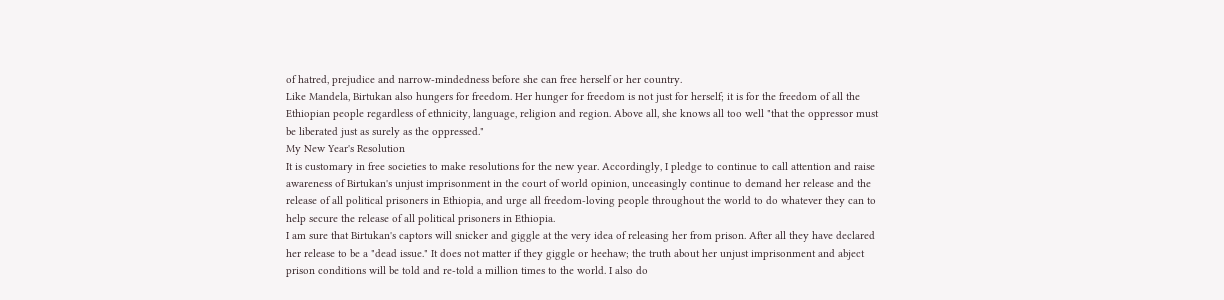of hatred, prejudice and narrow-mindedness before she can free herself or her country.
Like Mandela, Birtukan also hungers for freedom. Her hunger for freedom is not just for herself; it is for the freedom of all the Ethiopian people regardless of ethnicity, language, religion and region. Above all, she knows all too well "that the oppressor must be liberated just as surely as the oppressed."
My New Year's Resolution
It is customary in free societies to make resolutions for the new year. Accordingly, I pledge to continue to call attention and raise awareness of Birtukan's unjust imprisonment in the court of world opinion, unceasingly continue to demand her release and the release of all political prisoners in Ethiopia, and urge all freedom-loving people throughout the world to do whatever they can to help secure the release of all political prisoners in Ethiopia.
I am sure that Birtukan's captors will snicker and giggle at the very idea of releasing her from prison. After all they have declared her release to be a "dead issue." It does not matter if they giggle or heehaw; the truth about her unjust imprisonment and abject prison conditions will be told and re-told a million times to the world. I also do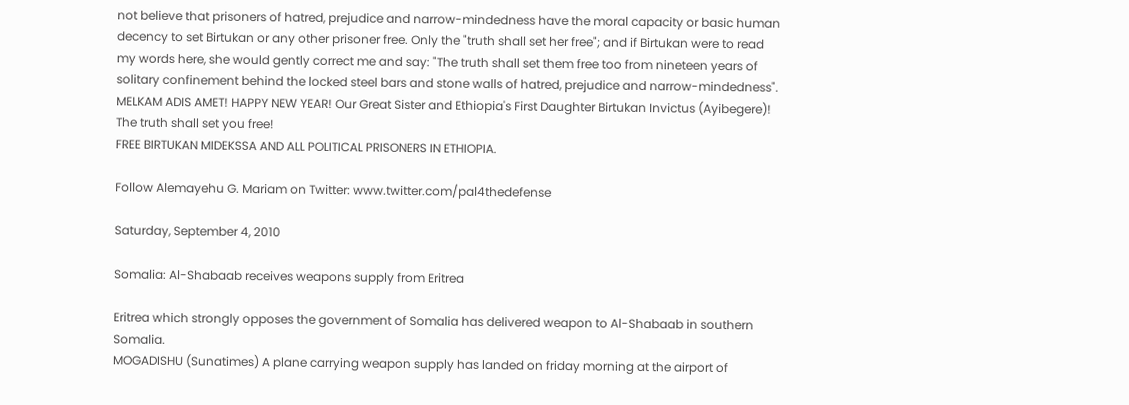not believe that prisoners of hatred, prejudice and narrow-mindedness have the moral capacity or basic human decency to set Birtukan or any other prisoner free. Only the "truth shall set her free"; and if Birtukan were to read my words here, she would gently correct me and say: "The truth shall set them free too from nineteen years of solitary confinement behind the locked steel bars and stone walls of hatred, prejudice and narrow-mindedness".
MELKAM ADIS AMET! HAPPY NEW YEAR! Our Great Sister and Ethiopia's First Daughter Birtukan Invictus (Ayibegere)! The truth shall set you free!
FREE BIRTUKAN MIDEKSSA AND ALL POLITICAL PRISONERS IN ETHIOPIA.

Follow Alemayehu G. Mariam on Twitter: www.twitter.com/pal4thedefense

Saturday, September 4, 2010

Somalia: Al-Shabaab receives weapons supply from Eritrea

Eritrea which strongly opposes the government of Somalia has delivered weapon to Al-Shabaab in southern Somalia.
MOGADISHU (Sunatimes) A plane carrying weapon supply has landed on friday morning at the airport of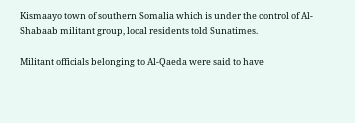Kismaayo town of southern Somalia which is under the control of Al-Shabaab militant group, local residents told Sunatimes.

Militant officials belonging to Al-Qaeda were said to have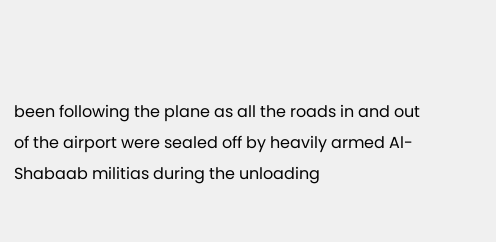been following the plane as all the roads in and out of the airport were sealed off by heavily armed Al-Shabaab militias during the unloading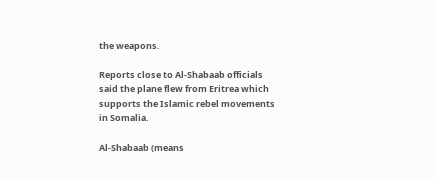the weapons.

Reports close to Al-Shabaab officials said the plane flew from Eritrea which supports the Islamic rebel movements in Somalia.

Al-Shabaab (means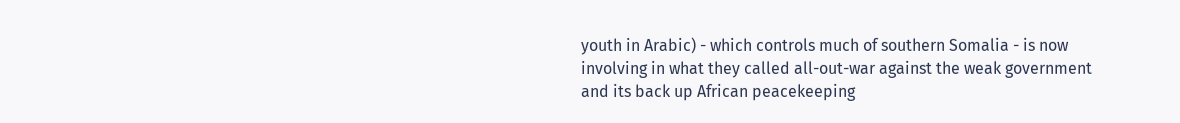youth in Arabic) - which controls much of southern Somalia - is now involving in what they called all-out-war against the weak government and its back up African peacekeeping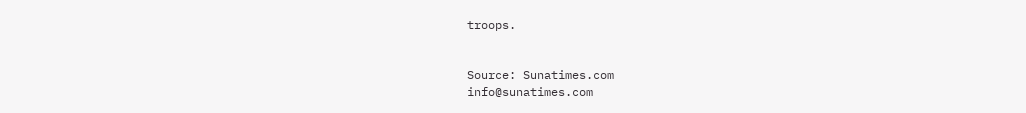troops.


Source: Sunatimes.com
info@sunatimes.com